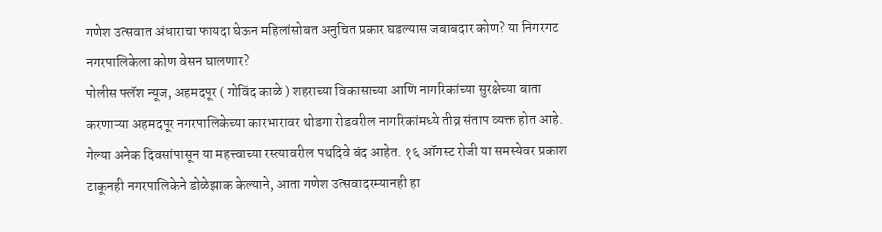गणेश उत्सवात अंधाराचा फायदा घेऊन महिलांसोबत अनुचित प्रकार घडल्यास जबाबदार कोण? या निगरगट नगरपालिकेला कोण वेसन घालणार?
पोलीस फ्लॅश न्यूज, अहमदपूर ( गोविंद काळे ) शहराच्या विकासाच्या आणि नागरिकांच्या सुरक्षेच्या बाता करणाऱ्या अहमदपूर नगरपालिकेच्या कारभारावर थोडगा रोडवरील नागरिकांमध्ये तीव्र संताप व्यक्त होत आहे. गेल्या अनेक दिवसांपासून या महत्त्वाच्या रस्त्यावरील पथदिवे बंद आहेत. १६ ऑगस्ट रोजी या समस्येवर प्रकाश टाकूनही नगरपालिकेने डोळेझाक केल्याने, आता गणेश उत्सवादरम्यानही हा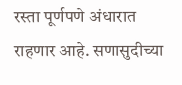रस्ता पूर्णपणे अंधारात राहणार आहे. सणासुदीच्या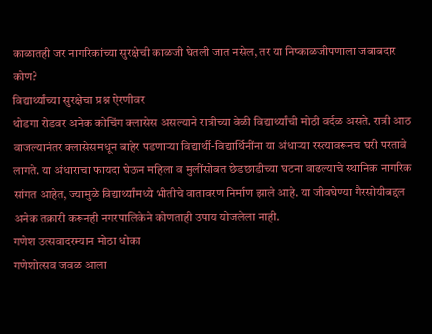काळातही जर नागरिकांच्या सुरक्षेची काळजी घेतली जात नसेल, तर या निष्काळजीपणाला जबाबदार कोण?
विद्यार्थ्यांच्या सुरक्षेचा प्रश्न ऐरणीवर
थोडगा रोडवर अनेक कोचिंग क्लासेस असल्याने रात्रीच्या वेळी विद्यार्थ्यांची मोठी वर्दळ असते. रात्री आठ वाजल्यानंतर क्लासेसमधून बाहेर पडणाऱ्या विद्यार्थी-विद्यार्थिनींना या अंधाऱ्या रस्त्यावरूनच घरी परतावे लागते. या अंधाराचा फायदा घेऊन महिला व मुलींसोबत छेडछाडीच्या घटना वाढल्याचे स्थानिक नागरिक सांगत आहेत, ज्यामुळे विद्यार्थ्यांमध्ये भीतीचे वातावरण निर्माण झाले आहे. या जीवघेण्या गैरसोयीबद्दल अनेक तक्रारी करूनही नगरपालिकेने कोणताही उपाय योजलेला नाही.
गणेश उत्सवादरम्यान मोठा धोका
गणेशोत्सव जवळ आला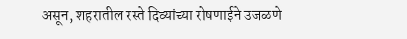असून, शहरातील रस्ते दिव्यांच्या रोषणाईने उजळणे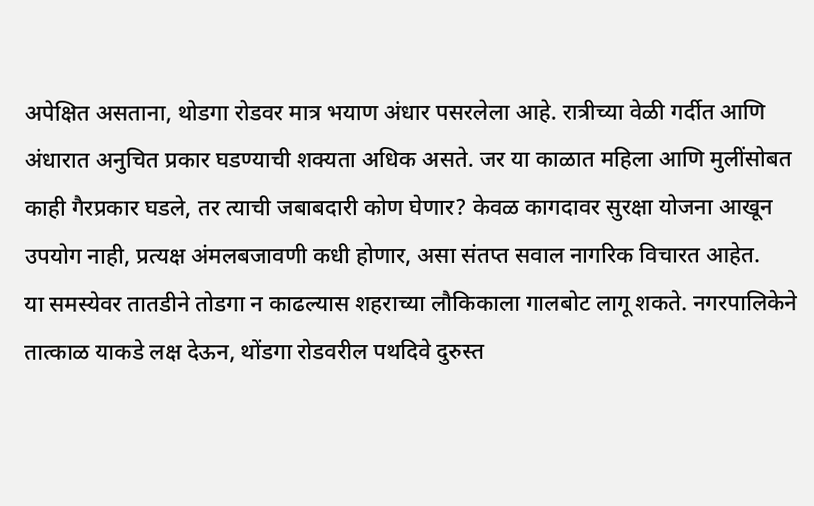अपेक्षित असताना, थोडगा रोडवर मात्र भयाण अंधार पसरलेला आहे. रात्रीच्या वेळी गर्दीत आणि अंधारात अनुचित प्रकार घडण्याची शक्यता अधिक असते. जर या काळात महिला आणि मुलींसोबत काही गैरप्रकार घडले, तर त्याची जबाबदारी कोण घेणार? केवळ कागदावर सुरक्षा योजना आखून उपयोग नाही, प्रत्यक्ष अंमलबजावणी कधी होणार, असा संतप्त सवाल नागरिक विचारत आहेत.
या समस्येवर तातडीने तोडगा न काढल्यास शहराच्या लौकिकाला गालबोट लागू शकते. नगरपालिकेने तात्काळ याकडे लक्ष देऊन, थोंडगा रोडवरील पथदिवे दुरुस्त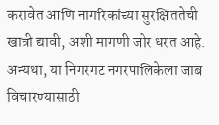करावेत आणि नागरिकांच्या सुरक्षिततेची खात्री द्यावी, अशी मागणी जोर धरत आहे. अन्यथा, या निगरगट नगरपालिकेला जाब विचारण्यासाठी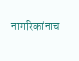नागरिकांनाच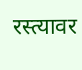रस्त्यावर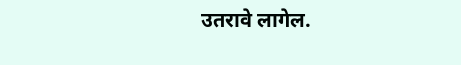उतरावे लागेल.